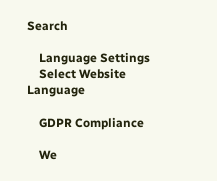Search

    Language Settings
    Select Website Language

    GDPR Compliance

    We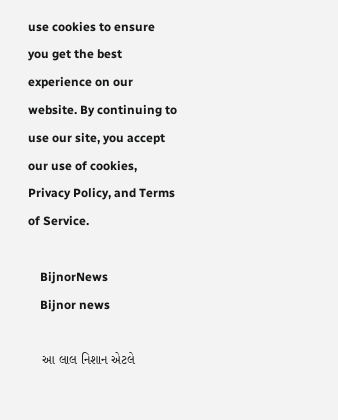use cookies to ensure you get the best experience on our website. By continuing to use our site, you accept our use of cookies, Privacy Policy, and Terms of Service.

    BijnorNews
    Bijnor news

    આ લાલ નિશાન એટલે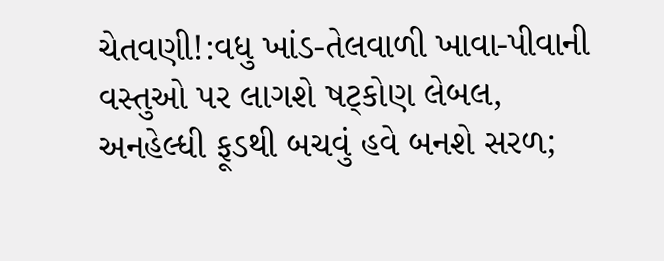ચેતવણી!:વધુ ખાંડ-તેલવાળી ખાવા-પીવાની વસ્તુઓ પર લાગશે ષટ્કોણ લેબલ, અનહેલ્ધી ફૂડથી બચવું હવે બનશે સરળ;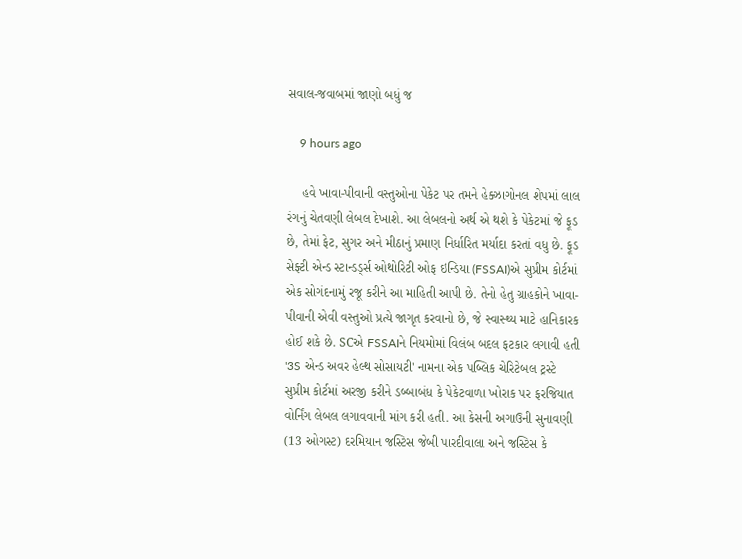સવાલ-જવાબમાં જાણો બધું જ

    9 hours ago

    હવે ખાવા-પીવાની વસ્તુઓના પેકેટ પર તમને હેક્ઝાગોનલ શેપમાં લાલ રંગનું ચેતવણી લેબલ દેખાશે. આ લેબલનો અર્થ એ થશે કે પેકેટમાં જે ફૂડ છે, તેમાં ફેટ, સુગર અને મીઠાનું પ્રમાણ નિર્ધારિત મર્યાદા કરતાં વધુ છે. ફૂડ સેફ્ટી એન્ડ સ્ટાન્ડર્ડ્સ ઓથોરિટી ઓફ ઇન્ડિયા (FSSAI)એ સુપ્રીમ કોર્ટમાં એક સોગંદનામું રજૂ કરીને આ માહિતી આપી છે. તેનો હેતુ ગ્રાહકોને ખાવા-પીવાની એવી વસ્તુઓ પ્રત્યે જાગૃત કરવાનો છે, જે સ્વાસ્થ્ય માટે હાનિકારક હોઈ શકે છે. SCએ FSSAIને નિયમોમાં વિલંબ બદલ ફટકાર લગાવી હતી '3S એન્ડ અવર હેલ્થ સોસાયટી' નામના એક પબ્લિક ચેરિટેબલ ટ્રસ્ટે સુપ્રીમ કોર્ટમાં અરજી કરીને ડબ્બાબંધ કે પેકેટવાળા ખોરાક પર ફરજિયાત વોર્નિંગ લેબલ લગાવવાની માંગ કરી હતી. આ કેસની અગાઉની સુનાવણી (13 ઓગસ્ટ) દરમિયાન જસ્ટિસ જેબી પારદીવાલા અને જસ્ટિસ કે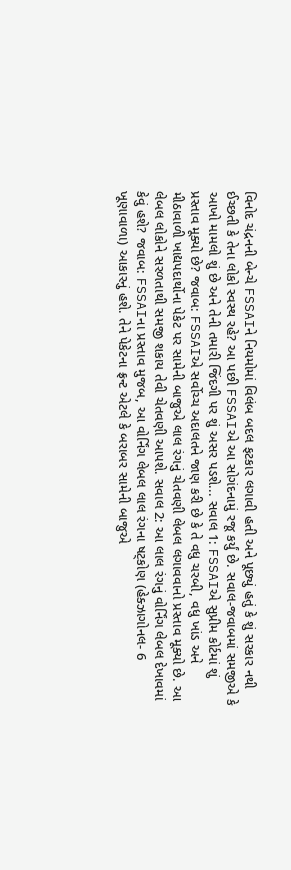વિનોદ ચંદ્રનની બેન્ચે FSSAIને નિયમોમાં વિલંબ બદલ ફટકાર લગાવી હતી અને પૂછ્યું હતું કે શું સરકાર નથી ઈચ્છતી કે તેના લોકો સ્વસ્થ રહે? આ પછી FSSAIએ આ સોગંદનામું રજૂ કર્યું છે. સવાલ-જવાબમાં સમજીએ કે આખો મામલો શું છે અને તેની તમારી જિંદગી પર શું અસર પડશે... સવાલ 1: FSSAIએ સુપ્રીમ કોર્ટમાં શું પ્રસ્તાવ મૂક્યો છે? જવાબ: FSSAIએ સર્વોચ્ચ અદાલતને જાણ કરી છે કે તે વધુ ચરબી, વધુ ખાંડ અને મીઠાવાળી ખાદ્યપદાર્થોના પેકેટ પર સામેની બાજુએ લાલ રંગનું ચેતવણી લેબલ લગાવવાનો પ્રસ્તાવ મૂક્યો છે. આ લેબલ લોકોને સરળતાથી સમજી શકાય તેવી ચેતવણી આપશે. સવાલ 2: આ લાલ રંગનું વોર્નિંગ લેબલ દેખાવમાં કેવું હશે? જવાબ: FSSAIના પ્રસ્તાવ મુજબ, આ વોર્નિંગ લેબલ લાલ રંગના ષટ્કોણ (હેક્ઝાગોનલ- 6 ખૂણાવાળા) આકારનું હશે. તેને પેકેટના ફ્રન્ટ એટલે કે બરાબર સામેની બાજુએ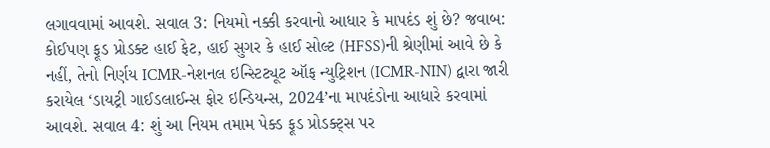લગાવવામાં આવશે. સવાલ 3: નિયમો નક્કી કરવાનો આધાર કે માપદંડ શું છે? જવાબ: કોઈપણ ફૂડ પ્રોડક્ટ હાઈ ફેટ, હાઈ સુગર કે હાઈ સોલ્ટ (HFSS)ની શ્રેણીમાં આવે છે કે નહીં, તેનો નિર્ણય ICMR-નેશનલ ઇન્સ્ટિટ્યૂટ ઑફ ન્યુટ્રિશન (ICMR-NIN) દ્વારા જારી કરાયેલ ‘ડાયટ્રી ગાઈડલાઈન્સ ફોર ઇન્ડિયન્સ, 2024’ના માપદંડોના આધારે કરવામાં આવશે. સવાલ 4: શું આ નિયમ તમામ પેક્ડ ફૂડ પ્રોડક્ટ્સ પર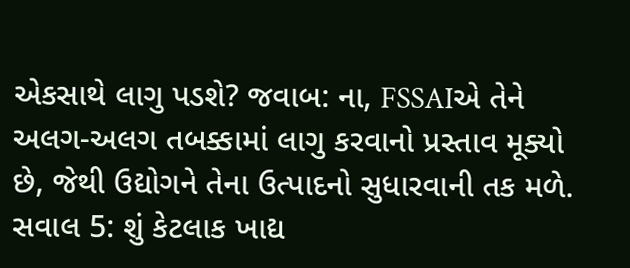એકસાથે લાગુ પડશે? જવાબ: ના, FSSAIએ તેને અલગ-અલગ તબક્કામાં લાગુ કરવાનો પ્રસ્તાવ મૂક્યો છે, જેથી ઉદ્યોગને તેના ઉત્પાદનો સુધારવાની તક મળે. સવાલ 5: શું કેટલાક ખાદ્ય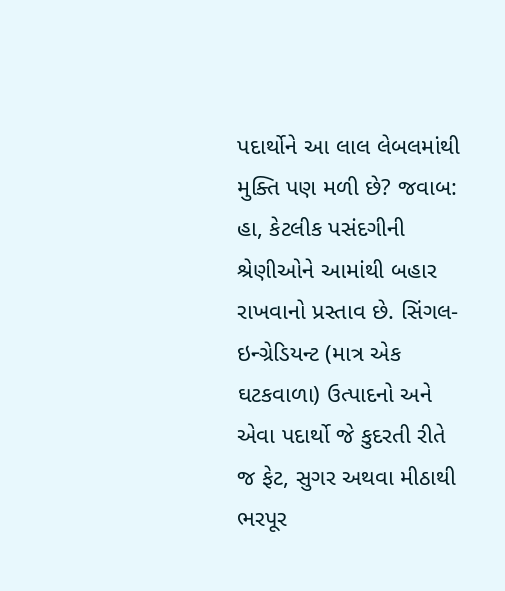પદાર્થોને આ લાલ લેબલમાંથી મુક્તિ પણ મળી છે? જવાબ: હા, કેટલીક પસંદગીની શ્રેણીઓને આમાંથી બહાર રાખવાનો પ્રસ્તાવ છે. સિંગલ-ઇન્ગ્રેડિયન્ટ (માત્ર એક ઘટકવાળા) ઉત્પાદનો અને એવા પદાર્થો જે કુદરતી રીતે જ ફેટ, સુગર અથવા મીઠાથી ભરપૂર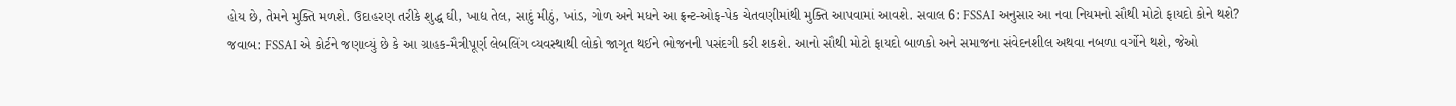હોય છે, તેમને મુક્તિ મળશે. ઉદાહરણ તરીકે શુદ્ધ ઘી, ખાદ્ય તેલ, સાદું મીઠું, ખાંડ, ગોળ અને મધને આ ફ્રન્ટ-ઓફ-પેક ચેતવણીમાંથી મુક્તિ આપવામાં આવશે. સવાલ 6: FSSAI અનુસાર આ નવા નિયમનો સૌથી મોટો ફાયદો કોને થશે? જવાબ: FSSAI એ કોર્ટને જણાવ્યું છે કે આ ગ્રાહક-મૈત્રીપૂર્ણ લેબલિંગ વ્યવસ્થાથી લોકો જાગૃત થઈને ભોજનની પસંદગી કરી શકશે. આનો સૌથી મોટો ફાયદો બાળકો અને સમાજના સંવેદનશીલ અથવા નબળા વર્ગોને થશે, જેઓ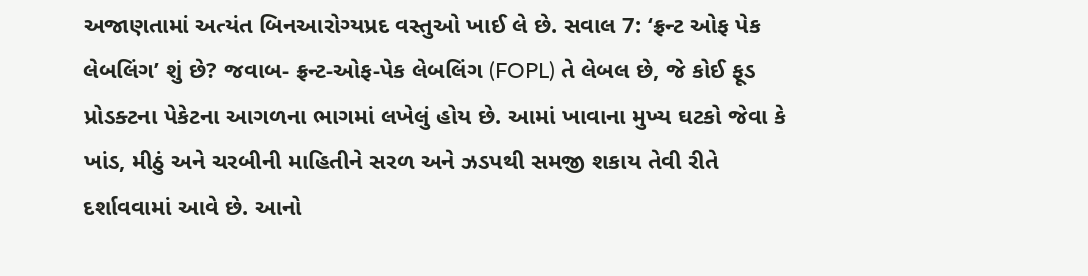અજાણતામાં અત્યંત બિનઆરોગ્યપ્રદ વસ્તુઓ ખાઈ લે છે. સવાલ 7: ‘ફ્રન્ટ ઓફ પેક લેબલિંગ’ શું છે? જવાબ- ફ્રન્ટ-ઓફ-પેક લેબલિંગ (FOPL) તે લેબલ છે, જે કોઈ ફૂડ પ્રોડક્ટના પેકેટના આગળના ભાગમાં લખેલું હોય છે. આમાં ખાવાના મુખ્ય ઘટકો જેવા કે ખાંડ, મીઠું અને ચરબીની માહિતીને સરળ અને ઝડપથી સમજી શકાય તેવી રીતે દર્શાવવામાં આવે છે. આનો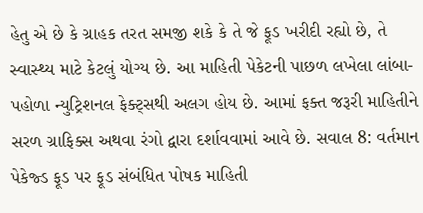હેતુ એ છે કે ગ્રાહક તરત સમજી શકે કે તે જે ફૂડ ખરીદી રહ્યો છે, તે સ્વાસ્થ્ય માટે કેટલું યોગ્ય છે. આ માહિતી પેકેટની પાછળ લખેલા લાંબા-પહોળા ન્યુટ્રિશનલ ફેક્ટ્સથી અલગ હોય છે. આમાં ફક્ત જરૂરી માહિતીને સરળ ગ્રાફિક્સ અથવા રંગો દ્વારા દર્શાવવામાં આવે છે. સવાલ 8: વર્તમાન પેકેજ્ડ ફૂડ પર ફૂડ સંબંધિત પોષક માહિતી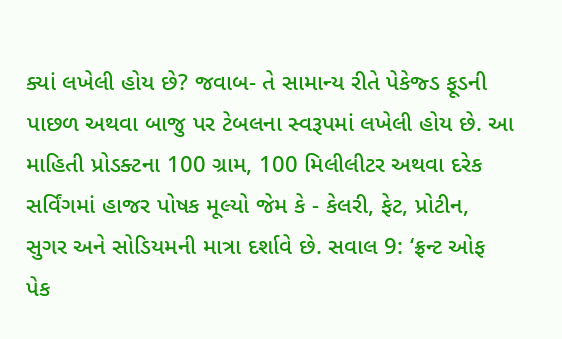ક્યાં લખેલી હોય છે? જવાબ- તે સામાન્ય રીતે પેકેજ્ડ ફૂડની પાછળ અથવા બાજુ પર ટેબલના સ્વરૂપમાં લખેલી હોય છે. આ માહિતી પ્રોડક્ટના 100 ગ્રામ, 100 મિલીલીટર અથવા દરેક સર્વિંગમાં હાજર પોષક મૂલ્યો જેમ કે - કેલરી, ફેટ, પ્રોટીન, સુગર અને સોડિયમની માત્રા દર્શાવે છે. સવાલ 9: ‘ફ્રન્ટ ઓફ પેક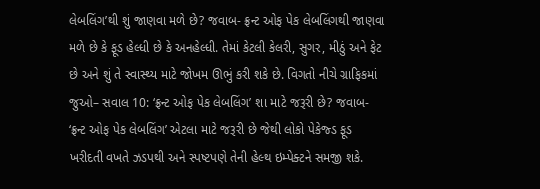લેબલિંગ’થી શું જાણવા મળે છે? જવાબ- ફ્રન્ટ ઓફ પેક લેબલિંગથી જાણવા મળે છે કે ફૂડ હેલ્ધી છે કે અનહેલ્ધી. તેમાં કેટલી કેલરી, સુગર, મીઠું અને ફેટ છે અને શું તે સ્વાસ્થ્ય માટે જોખમ ઊભું કરી શકે છે. વિગતો નીચે ગ્રાફિકમાં જુઓ– સવાલ 10: ‘ફ્રન્ટ ઓફ પેક લેબલિંગ’ શા માટે જરૂરી છે? જવાબ- ‘ફ્રન્ટ ઓફ પેક લેબલિંગ’ એટલા માટે જરૂરી છે જેથી લોકો પેકેજ્ડ ફૂડ ખરીદતી વખતે ઝડપથી અને સ્પષ્ટપણે તેની હેલ્થ ઇમ્પેક્ટને સમજી શકે.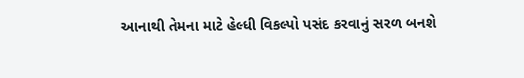આનાથી તેમના માટે હેલ્ધી વિકલ્પો પસંદ કરવાનું સરળ બનશે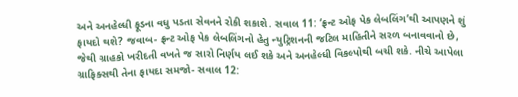અને અનહેલ્ધી ફૂડના વધુ પડતા સેવનને રોકી શકાશે. સવાલ 11: ‘ફ્રન્ટ ઓફ પેક લેબલિંગ’થી આપણને શું ફાયદો થશે? જવાબ- ફ્રન્ટ ઓફ પેક લેબલિંગનો હેતુ ન્યુટ્રિશનની જટિલ માહિતીને સરળ બનાવવાનો છે, જેથી ગ્રાહકો ખરીદતી વખતે જ સારો નિર્ણય લઈ શકે અને અનહેલ્ધી વિકલ્પોથી બચી શકે. નીચે આપેલા ગ્રાફિક્સથી તેના ફાયદા સમજો- સવાલ 12: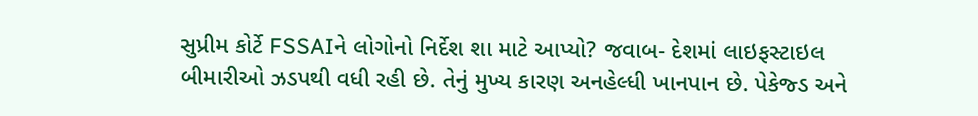સુપ્રીમ કોર્ટે FSSAIને લોગોનો નિર્દેશ શા માટે આપ્યો? જવાબ- દેશમાં લાઇફસ્ટાઇલ બીમારીઓ ઝડપથી વધી રહી છે. તેનું મુખ્ય કારણ અનહેલ્ધી ખાનપાન છે. પેકેજ્ડ અને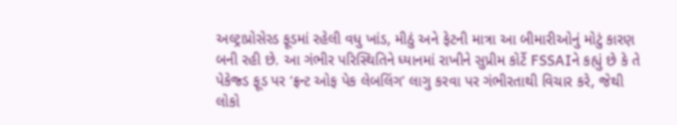અલ્ટ્રાપ્રોસેસ્ડ ફૂડમાં રહેલી વધુ ખાંડ, મીઠું અને ફેટની માત્રા આ બીમારીઓનું મોટું કારણ બની રહી છે. આ ગંભીર પરિસ્થિતિને ધ્યાનમાં રાખીને સુપ્રીમ કોર્ટે FSSAIને કહ્યું છે કે તે પેકેજ્ડ ફૂડ પર ‘ફ્રન્ટ ઓફ પેક લેબલિંગ’ લાગુ કરવા પર ગંભીરતાથી વિચાર કરે, જેથી લોકો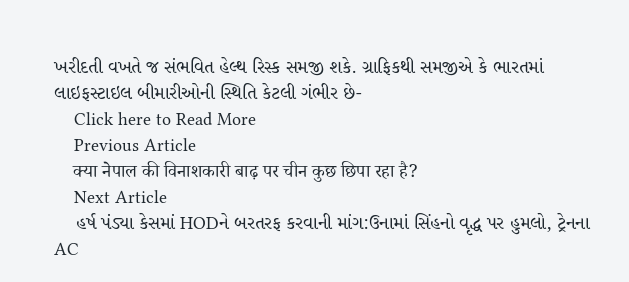ખરીદતી વખતે જ સંભવિત હેલ્થ રિસ્ક સમજી શકે. ગ્રાફિકથી સમજીએ કે ભારતમાં લાઇફસ્ટાઇલ બીમારીઓની સ્થિતિ કેટલી ગંભીર છે-
    Click here to Read More
    Previous Article
    क्या नेपाल की विनाशकारी बाढ़ पर चीन कुछ छिपा रहा है?
    Next Article
    હર્ષ પંડ્યા કેસમાં HODને બરતરફ કરવાની માંગ:ઉનામાં સિંહનો વૃદ્ધ પર હુમલો, ટ્રેનના AC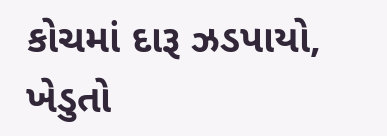કોચમાં દારૂ ઝડપાયો, ખેડુતો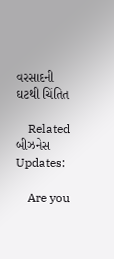વરસાદની ઘટથી ચિંતિત

    Related બીઝનેસ Updates:

    Are you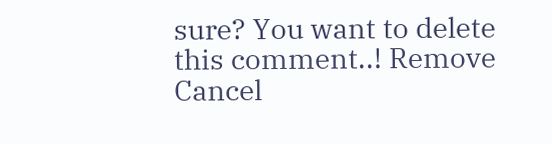sure? You want to delete this comment..! Remove Cancel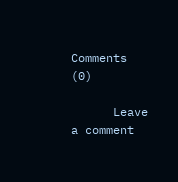Comments (0)

      Leave a comment